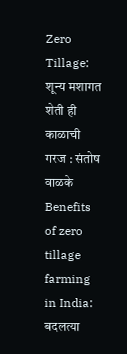Zero Tillage: शून्य मशागत शेती ही काळाची गरज : संतोष वाळके
Benefits of zero tillage farming in India: बदलत्या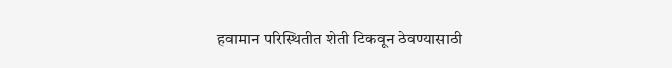हवामान परिस्थितीत शेती टिकवून ठेवण्यासाठी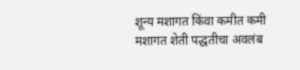शून्य मशागत किंवा कमीत कमी मशागत शेती पद्धतीचा अवलंब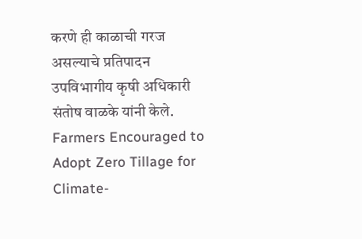करणे ही काळाची गरज असल्याचे प्रतिपादन उपविभागीय कृषी अधिकारी संतोष वाळके यांनी केले.
Farmers Encouraged to Adopt Zero Tillage for Climate-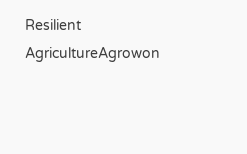Resilient AgricultureAgrowon